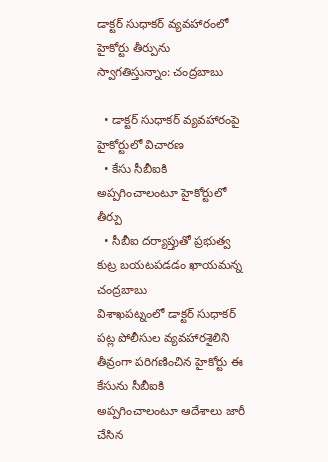డాక్టర్ సుధాకర్ వ్యవహారంలో హైకోర్టు తీర్పును స్వాగతిస్తున్నాం: చంద్రబాబు

  • డాక్టర్ సుధాకర్ వ్యవహారంపై హైకోర్టులో విచారణ
  • కేసు సీబీఐకి అప్పగించాలంటూ హైకోర్టులో తీర్పు
  • సీబీఐ దర్యాప్తుతో ప్రభుత్వ కుట్ర బయటపడడం ఖాయమన్న చంద్రబాబు
విశాఖపట్నంలో డాక్టర్ సుధాకర్ పట్ల పోలీసుల వ్యవహారశైలిని తీవ్రంగా పరిగణించిన హైకోర్టు ఈ కేసును సీబీఐకి అప్పగించాలంటూ ఆదేశాలు జారీ చేసిన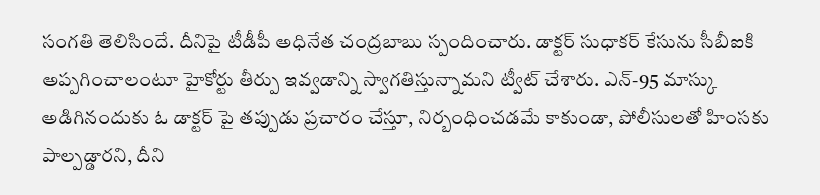సంగతి తెలిసిందే. దీనిపై టీడీపీ అధినేత చంద్రబాబు స్పందించారు. డాక్టర్ సుధాకర్ కేసును సీబీఐకి అప్పగించాలంటూ హైకోర్టు తీర్పు ఇవ్వడాన్ని స్వాగతిస్తున్నామని ట్వీట్ చేశారు. ఎన్-95 మాస్కు అడిగినందుకు ఓ డాక్టర్ పై తప్పుడు ప్రచారం చేస్తూ, నిర్బంధించడమే కాకుండా, పోలీసులతో హింసకు పాల్పడ్డారని, దీని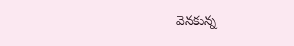వెనకున్న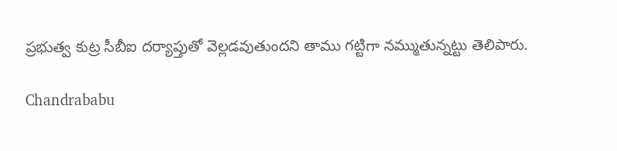ప్రభుత్వ కుట్ర సీబీఐ దర్యాప్తుతో వెల్లడవుతుందని తాము గట్టిగా నమ్ముతున్నట్టు తెలిపారు.

Chandrababu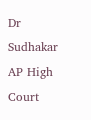Dr Sudhakar
AP High Court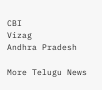CBI
Vizag
Andhra Pradesh

More Telugu News